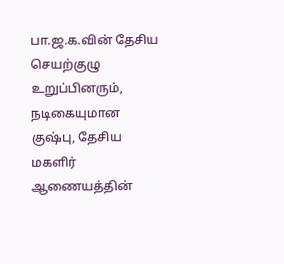பா.ஜ.க.வின் தேசிய செயற்குழு உறுப்பினரும், நடிகையுமான குஷ்பு, தேசிய மகளிர் ஆணையத்தின்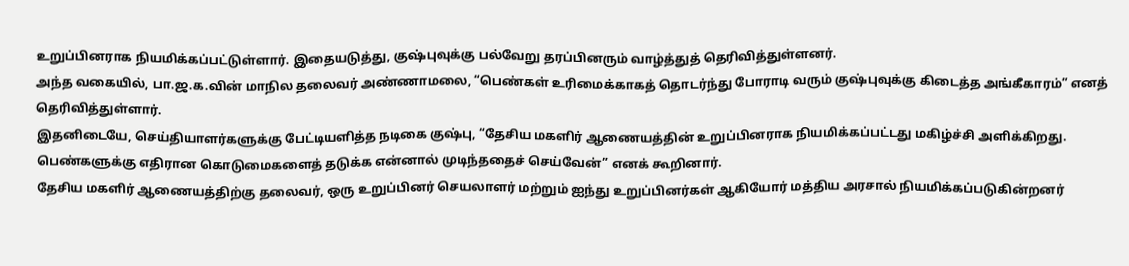உறுப்பினராக நியமிக்கப்பட்டுள்ளார். இதையடுத்து, குஷ்புவுக்கு பல்வேறு தரப்பினரும் வாழ்த்துத் தெரிவித்துள்ளனர்.
அந்த வகையில், பா.ஜ.க.வின் மாநில தலைவர் அண்ணாமலை, “பெண்கள் உரிமைக்காகத் தொடர்ந்து போராடி வரும் குஷ்புவுக்கு கிடைத்த அங்கீகாரம்” எனத் தெரிவித்துள்ளார்.
இதனிடையே, செய்தியாளர்களுக்கு பேட்டியளித்த நடிகை குஷ்பு, “தேசிய மகளிர் ஆணையத்தின் உறுப்பினராக நியமிக்கப்பட்டது மகிழ்ச்சி அளிக்கிறது. பெண்களுக்கு எதிரான கொடுமைகளைத் தடுக்க என்னால் முடிந்ததைச் செய்வேன்” எனக் கூறினார்.
தேசிய மகளிர் ஆணையத்திற்கு தலைவர், ஒரு உறுப்பினர் செயலாளர் மற்றும் ஐந்து உறுப்பினர்கள் ஆகியோர் மத்திய அரசால் நியமிக்கப்படுகின்றனர்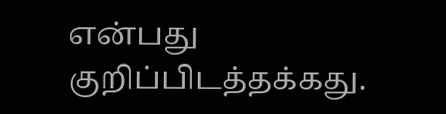என்பது குறிப்பிடத்தக்கது.